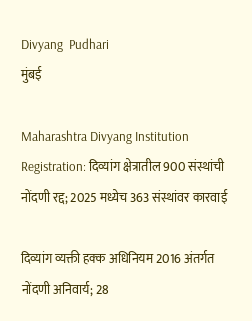Divyang  Pudhari
मुंबई

Maharashtra Divyang Institution Registration: दिव्यांग क्षेत्रातील 900 संस्थांची नोंदणी रद्द; 2025 मध्येच 363 संस्थांवर कारवाई

दिव्यांग व्यक्ती हक्क अधिनियम 2016 अंतर्गत नोंदणी अनिवार्य; 28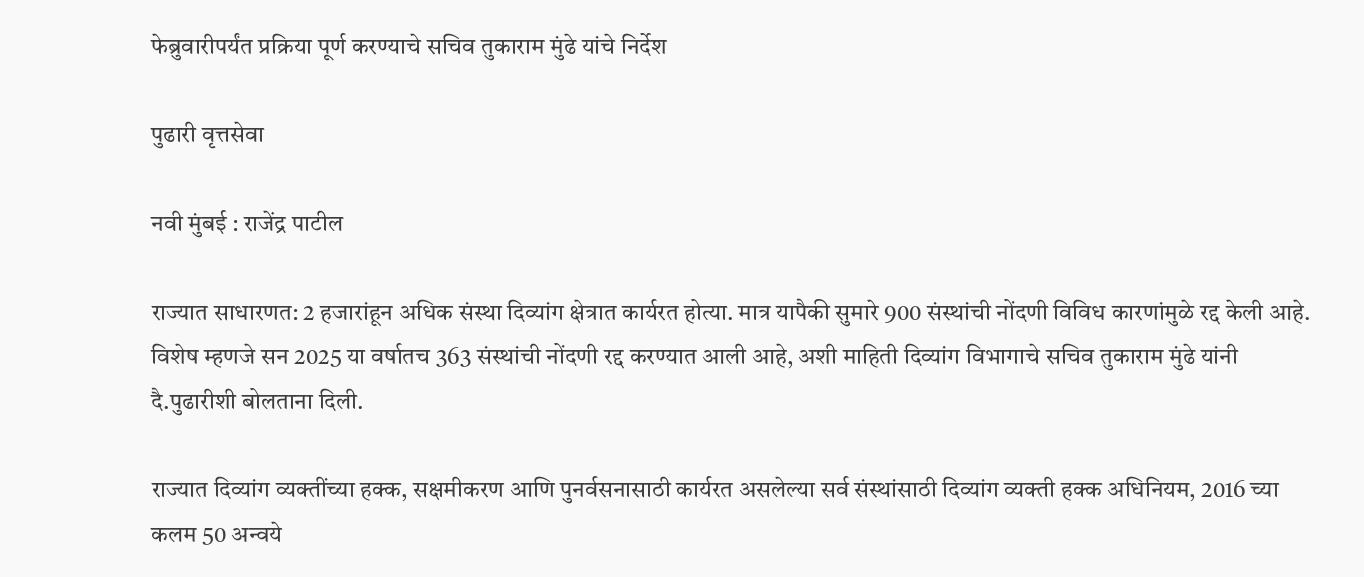फेब्रुवारीपर्यंत प्रक्रिया पूर्ण करण्याचे सचिव तुकाराम मुंढे यांचे निर्देश

पुढारी वृत्तसेवा

नवी मुंबई : राजेंद्र पाटील

राज्यात साधारणत: 2 हजारांहून अधिक संस्था दिव्यांग क्षेत्रात कार्यरत होत्या. मात्र यापैकी सुमारे 900 संस्थांची नोंदणी विविध कारणांमुळे रद्द केली आहे. विशेष म्हणजे सन 2025 या वर्षातच 363 संस्थांची नोंदणी रद्द करण्यात आली आहे, अशी माहिती दिव्यांग विभागाचे सचिव तुकाराम मुंढे यांनी दै.पुढारीशी बोलताना दिली.

राज्यात दिव्यांग व्यक्तींच्या हक्क, सक्षमीकरण आणि पुनर्वसनासाठी कार्यरत असलेल्या सर्व संस्थांसाठी दिव्यांग व्यक्ती हक्क अधिनियम, 2016 च्या कलम 50 अन्वये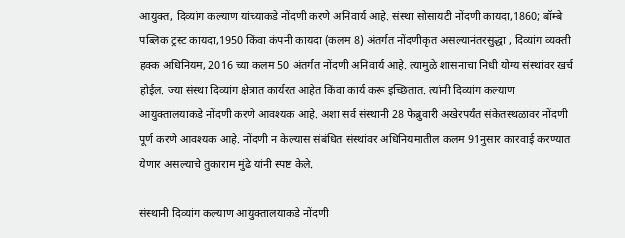आयुक्त, दिव्यांग कल्याण यांच्याकडे नोंदणी करणे अनिवार्य आहे. संस्था सोसायटी नोंदणी कायदा,1860; बॉम्बे पब्लिक ट्रस्ट कायदा,1950 किंवा कंपनी कायदा (कलम 8) अंतर्गत नोंदणीकृत असल्यानंतरसुद्धा , दिव्यांग व्यक्ती हक्क अधिनियम, 2016 च्या कलम 50 अंतर्गत नोंदणी अनिवार्य आहे. त्यामुळे शासनाचा निधी योग्य संस्थांवर खर्च होईल. ज्या संस्था दिव्यांग क्षेत्रात कार्यरत आहेत किंवा कार्य करू इच्छितात. त्यांनी दिव्यांग कल्याण आयुक्तालयाकडे नोंदणी करणे आवश्यक आहे. अशा सर्व संस्थानी 28 फेब्रुवारी अखेरपर्यंत संकेतस्थळावर नोंदणी पूर्ण करणे आवश्यक आहे. नोंदणी न केल्यास संबंधित संस्थांवर अधिनियमातील कलम 91नुसार कारवाई करण्यात येणार असल्याचे तुकाराम मुंढे यांनी स्पष्ट केले.

संस्थानी दिव्यांग कल्याण आयुक्तालयाकडे नोंदणी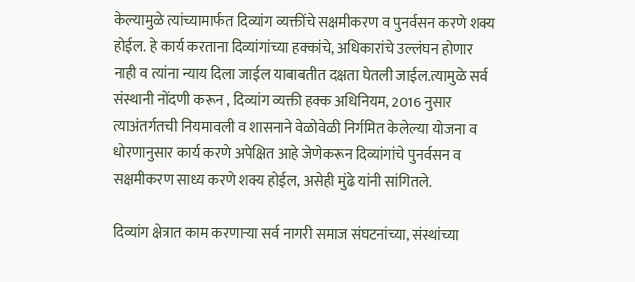केल्यामुळे त्यांच्यामार्फत दिव्यांग व्यक्तींचे सक्षमीकरण व पुनर्वसन करणे शक्य होईल. हे कार्य करताना दिव्यांगांच्या हक्कांचे, अधिकारांचे उल्लंघन होणार नाही व त्यांना न्याय दिला जाईल याबाबतीत दक्षता घेतली जाईल.त्यामुळे सर्व संस्थानी नोंदणी करून , दिव्यांग व्यक्ती हक्क अधिनियम, 2016 नुसार त्याअंतर्गतची नियमावली व शासनाने वेळोवेळी निर्गमित केलेल्या योजना व धोरणानुसार कार्य करणे अपेक्षित आहे जेणेकरून दिव्यांगांचे पुनर्वसन व सक्षमीकरण साध्य करणे शक्य होईल, असेही मुंढे यांनी सांगितले.

दिव्यांग क्षेत्रात काम करणाऱ्या सर्व नागरी समाज संघटनांच्या, संस्थांच्या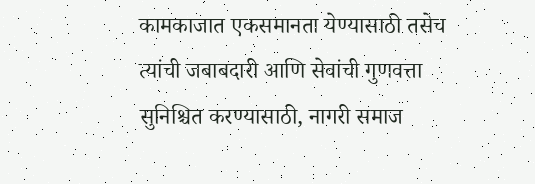कामकाजात एकसमानता येण्यासाठी तसेच त्यांची जबाबदारी आणि सेवांची गुणवत्ता सुनिश्चित करण्यासाठी, नागरी समाज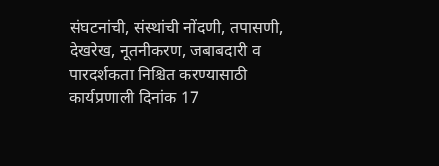संघटनांची, संस्थांची नोंदणी, तपासणी, देखरेख, नूतनीकरण, जबाबदारी व पारदर्शकता निश्चित करण्यासाठी कार्यप्रणाली दिनांक 17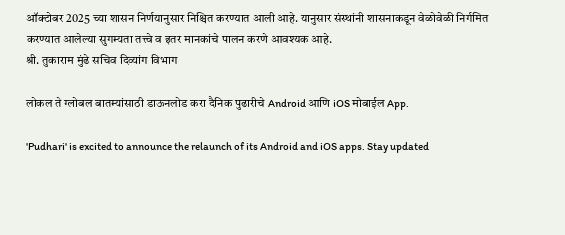ऑक्टोबर 2025 च्या शासन निर्णयानुसार निश्चित करण्यात आली आहे. यानुसार संस्थांनी शासनाकडून वेळोवेळी निर्गमित करण्यात आलेल्या सुगम्यता तत्त्वे व इतर मानकांचे पालन करणे आवश्यक आहे.
श्री. तुकाराम मुंढे सचिव दिव्यांग विभाग

लोकल ते ग्लोबल बातम्यांसाठी डाऊनलोड करा दैनिक पुढारीचे Android आणि iOS मोबाईल App.

'Pudhari' is excited to announce the relaunch of its Android and iOS apps. Stay updated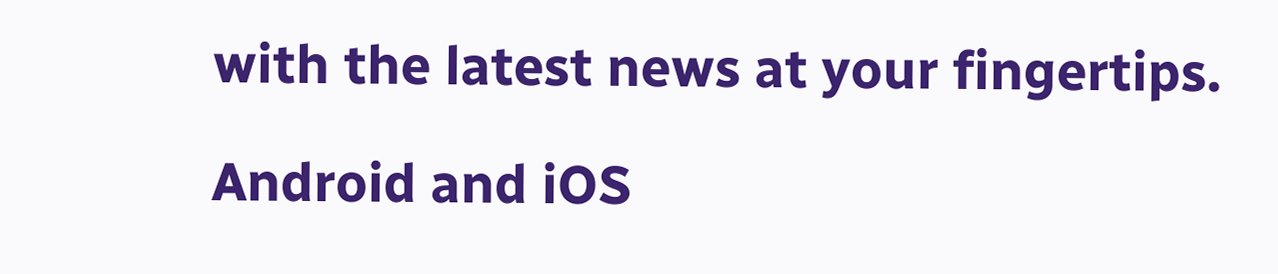with the latest news at your fingertips.

Android and iOS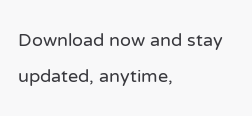Download now and stay updated, anytime,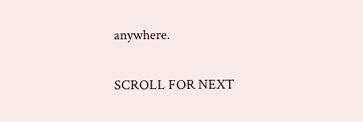anywhere.

SCROLL FOR NEXT